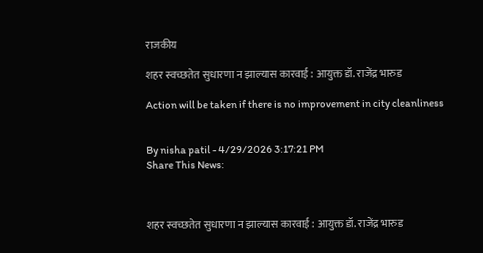राजकीय

शहर स्वच्छतेत सुधारणा न झाल्यास कारवाई : आयुक्त डॉ. राजेंद्र भारुड

Action will be taken if there is no improvement in city cleanliness


By nisha patil - 4/29/2026 3:17:21 PM
Share This News:



शहर स्वच्छतेत सुधारणा न झाल्यास कारवाई : आयुक्त डॉ. राजेंद्र भारुड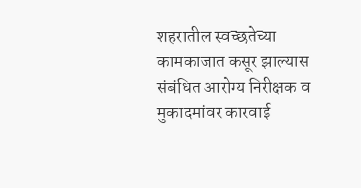शहरातील स्वच्छतेच्या कामकाजात कसूर झाल्यास संबंधित आरोग्य निरीक्षक व मुकादमांवर कारवाई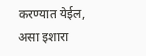करण्यात येईल, असा इशारा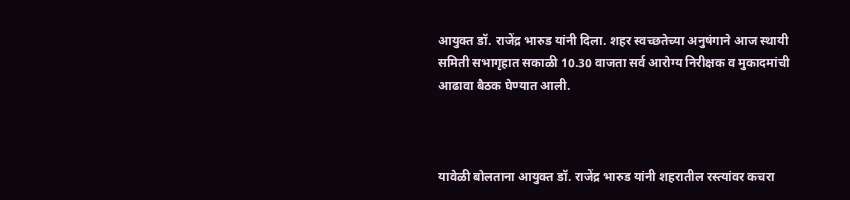आयुक्त डॉ. राजेंद्र भारुड यांनी दिला. शहर स्वच्छतेच्या अनुषंगाने आज स्थायी समिती सभागृहात सकाळी 10.30 वाजता सर्व आरोग्य निरीक्षक व मुकादमांची आढावा बैठक घेण्यात आली.



यावेळी बोलताना आयुक्त डॉ. राजेंद्र भारुड यांनी शहरातील रस्त्यांवर कचरा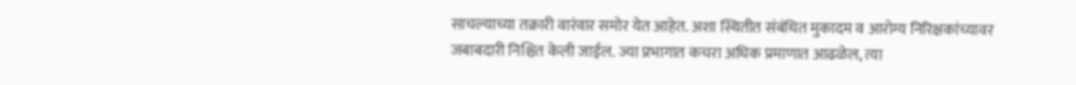साचल्याच्या तक्रारी वारंवार समोर येत आहेत. अशा स्थितीत संबंधित मुकादम व आरोग्य निरिक्षकांच्यावर जबाबदारी निश्चित केली जाईल. ज्या प्रभागात कचरा अधिक प्रमाणात आढळेल, त्या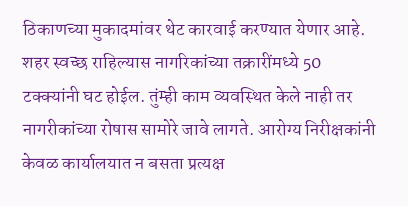ठिकाणच्या मुकादमांवर थेट कारवाई करण्यात येणार आहे. शहर स्वच्छ राहिल्यास नागरिकांच्या तक्रारींमध्ये 50 टक्क्यांनी घट होईल. तुंम्ही काम व्यवस्थित केले नाही तर नागरीकांच्या रोषास सामोरे जावे लागते. आरोग्य निरीक्षकांनी केवळ कार्यालयात न बसता प्रत्यक्ष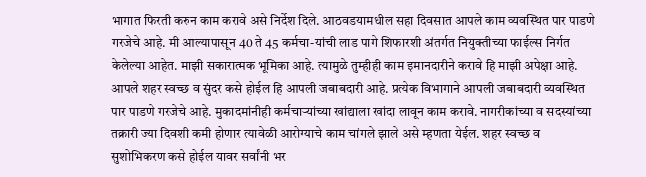भागात फिरती करुन काम करावे असे निर्देश दिले. आठवडयामधील सहा दिवसात आपले काम व्यवस्थित पार पाडणे गरजेचे आहे. मी आल्यापासून 40 ते 45 कर्मचा-यांची लाड पागे शिफारशी अंतर्गत नियुक्तीच्या फाईल्स निर्गत केलेल्या आहेत. माझी सकारात्मक भूमिका आहे. त्यामुळे तुम्हीही काम इमानदारीने करावे हि माझी अपेक्षा आहे. आपले शहर स्वच्छ व सुंदर कसे होईल हि आपली जबाबदारी आहे. प्रत्येक विभागाने आपली जबाबदारी व्यवस्थित पार पाडणे गरजेचे आहे. मुकादमांनीही कर्मचाऱ्यांच्या खांद्याला खांदा लावून काम करावे. नागरीकांच्या व सदस्यांच्या तक्रारी ज्या दिवशी कमी होणार त्यावेळी आरोग्याचे काम चांगले झाले असे म्हणता येईल. शहर स्वच्छ व सुशोभिकरण कसे होईल यावर सर्वांनी भर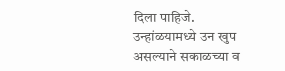दिला पाहिजे. उन्हांळयामध्ये उन खुप असल्याने सकाळच्या व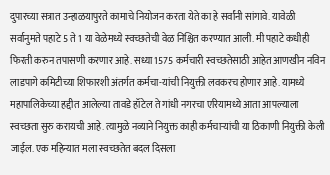दुपारच्या सत्रात उन्हाळयापुरते कामाचे नियोजन करता येते का हे सर्वांनी सांगावे. यावेळी सर्वानुमते पहाटे 5 ते 1 या वेळेमध्ये स्वच्छतेची वेळ निश्चित करण्यात आली. मी पहाटे कधीही फिरती करुन तपासणी करणार आहे. सध्या 1575 कर्मचारी स्वच्छतेसाठी आहेत आणखीन नविन लाडपागे कमिटीच्या शिफारशी अंतर्गत कर्मचा-यांची नियुक्ती लवकरच होणार आहे. यामध्ये महापालिकेच्या हद्दीत आलेल्या तावडे हॉटेल ते गांधी नगरचा एरियामध्ये आता आपल्याला स्वच्छता सुरु करायची आहे. त्यामुळे नव्याने नियुक्त काही कर्मचाऱ्यांची या ठिकाणी नियुक्ती केली जाईल. एक महिन्यात मला स्वच्छतेत बदल दिसला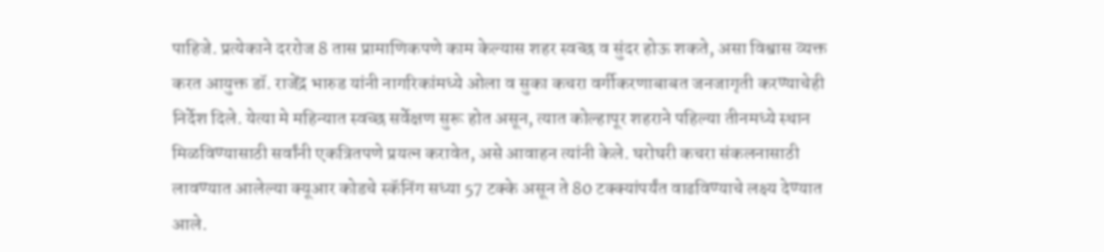पाहिजे. प्रत्येकाने दररोज 8 तास प्रामाणिकपणे काम केल्यास शहर स्वच्छ व सुंदर होऊ शकते, असा विश्वास व्यक्त करत आयुक्त डॉ. राजेंद्र भारुड यांनी नागरिकांमध्ये ओला व सुका कचरा वर्गीकरणाबाबत जनजागृती करण्याचेही निर्देश दिले. येत्या मे महिन्यात स्वच्छ सर्वेक्षण सुरू होत असून, त्यात कोल्हापूर शहराने पहिल्या तीनमध्ये स्थान मिळविण्यासाठी सर्वांनी एकत्रितपणे प्रयत्न करावेत, असे आवाहन त्यांनी केले. घरोघरी कचरा संकलनासाठी लावण्यात आलेल्या क्यूआर कोडचे स्कॅनिंग सध्या 57 टक्के असून ते 80 टक्क्यांपर्यंत वाढविण्याचे लक्ष्य देण्यात आले.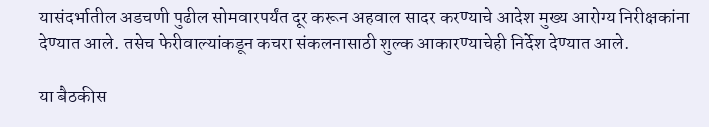यासंदर्भातील अडचणी पुढील सोमवारपर्यंत दूर करून अहवाल सादर करण्याचे आदेश मुख्य आरोग्य निरीक्षकांना देण्यात आले. तसेच फेरीवाल्यांकडून कचरा संकलनासाठी शुल्क आकारण्याचेही निर्देश देण्यात आले.

या बैठकीस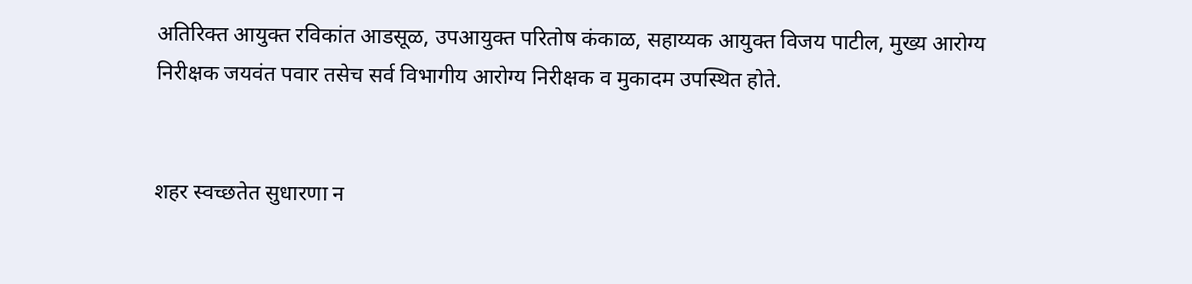अतिरिक्त आयुक्त रविकांत आडसूळ, उपआयुक्त परितोष कंकाळ, सहाय्यक आयुक्त विजय पाटील, मुख्य आरोग्य निरीक्षक जयवंत पवार तसेच सर्व विभागीय आरोग्य निरीक्षक व मुकादम उपस्थित होते.


शहर स्वच्छतेत सुधारणा न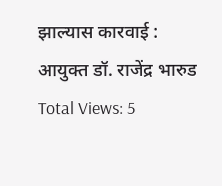झाल्यास कारवाई : आयुक्त डॉ. राजेंद्र भारुड
Total Views: 5